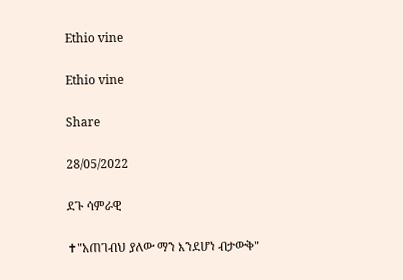Ethio vine

Ethio vine

Share

28/05/2022

ደጉ ሳምራዊ

✝"አጠገብህ ያለው ማን እንደሆነ ብታውቅ"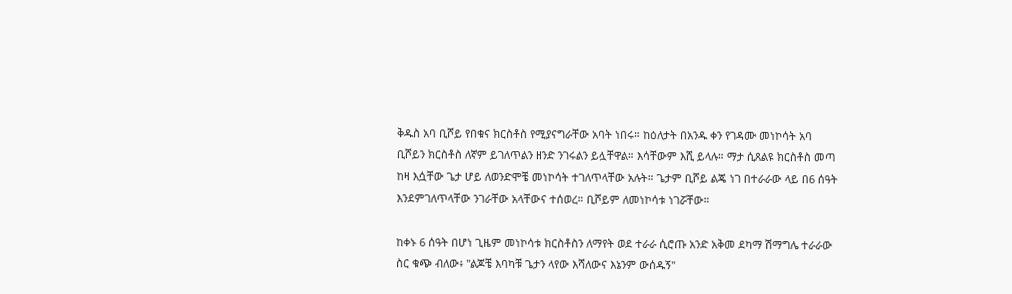ቅዱስ አባ ቢሾይ የበቁና ክርስቶስ የሚያናግራቸው አባት ነበሩ። ከዕለታት በአንዱ ቀን የገዳሙ መነኮሳት አባ ቢሾይን ክርስቶስ ለኛም ይገለጥልን ዘንድ ንገሩልን ይሏቸዋል። እሳቸውም እሺ ይላሉ። ማታ ሲጸልዩ ክርስቶስ መጣ ከዛ እሷቸው ጌታ ሆይ ለወንድሞቼ መነኮሳት ተገለጥላቸው አሉት። ጌታም ቢሾይ ልጄ ነገ በተራራው ላይ በ6 ሰዓት እንደምገለጥላቸው ንገራቸው አላቸውና ተሰወረ። ቢሾይም ለመነኮሳቱ ነገሯቸው።

ከቀኑ 6 ሰዓት በሆነ ጊዜም መነኮሳቱ ክርስቶስን ለማየት ወደ ተራራ ሲሮጡ አንድ አቅመ ደካማ ሽማግሌ ተራራው ስር ቁጭ ብለው፥ "ልጆቼ እባካቹ ጌታን ላየው እሻለውና እኔንም ውሰዱኝ"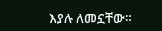እያሉ ለመኗቸው።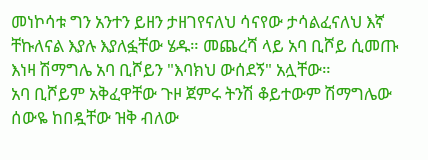መነኮሳቱ ግን አንተን ይዘን ታዘገየናለህ ሳናየው ታሳልፈናለህ እኛ ቸኩለናል እያሉ እያለፏቸው ሄዱ። መጨረሻ ላይ አባ ቢሾይ ሲመጡ እነዛ ሽማግሌ አባ ቢሾይን "እባክህ ውሰደኝ" አሏቸው።
አባ ቢሾይም አቅፈዋቸው ጉዞ ጀምሩ ትንሽ ቆይተውም ሽማግሌው ሰውዬ ከበዷቸው ዝቅ ብለው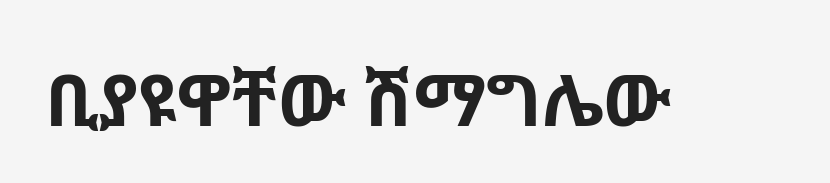ቢያዩዋቸው ሽማግሌው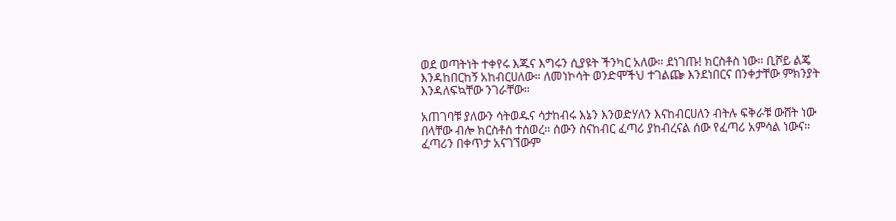ወደ ወጣትነት ተቀየሩ እጁና እግሩን ሲያዩት ችንካር አለው። ደነገጡ! ክርስቶስ ነው። ቢሾይ ልጄ እንዳከበርከኝ አከብርሀለው። ለመነኮሳት ወንድሞችህ ተገልጬ እንደነበርና በንቀታቸው ምክንያት እንዳለፍኳቸው ንገራቸው።

አጠገባቹ ያለውን ሳትወዱና ሳታከብሩ እኔን እንወድሃለን እናከብርሀለን ብትሉ ፍቅራቹ ውሸት ነው በላቸው ብሎ ክርስቶሰ ተሰወረ። ሰውን ስናከብር ፈጣሪ ያከብረናል ሰው የፈጣሪ አምሳል ነውና። ፈጣሪን በቀጥታ አናገኘውም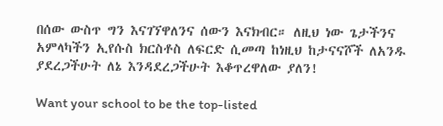በሰው ውስጥ ግን እናገኘዋለንና ሰውን እናክብር። ለዚህ ነው ጌታችንና አምላካችን ኢየሱስ ክርስቶስ ለፍርድ ሲመጣ ከነዚህ ከታናናሾች ለአንዱ ያደረጋችሁት ለኔ እንዳደረጋችሁት እቆጥረዋለው ያለን!

Want your school to be the top-listed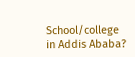School/college in Addis Ababa?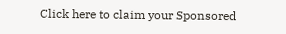Click here to claim your Sponsored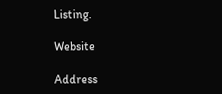Listing.

Website

Address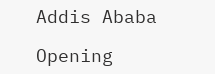Addis Ababa

Opening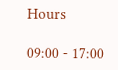Hours

09:00 - 17:00